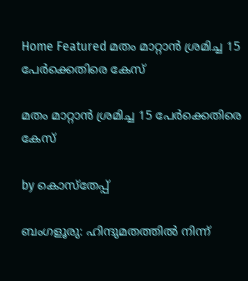Home Featured മതം മാറ്റാന്‍ ശ്രമിച്ച 15 പേര്‍ക്കെതിരെ കേസ്

മതം മാറ്റാന്‍ ശ്രമിച്ച 15 പേര്‍ക്കെതിരെ കേസ്

by കൊസ്‌തേപ്പ്

ബംഗളൂരു: ഹിന്ദുമതത്തില്‍ നിന്ന്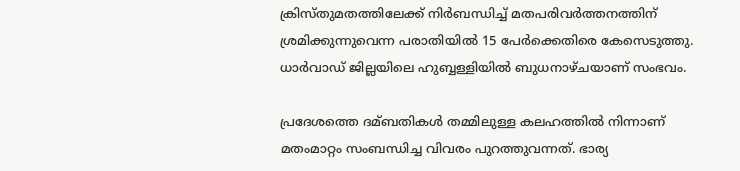ക്രിസ്തുമതത്തിലേക്ക് നിര്‍ബന്ധിച്ച്‌ മതപരിവര്‍ത്തനത്തിന് ശ്രമിക്കുന്നുവെന്ന പരാതിയില്‍ 15 പേര്‍ക്കെതിരെ കേസെടുത്തു. ധാര്‍വാഡ് ജില്ലയിലെ ഹുബ്ബള്ളിയില്‍ ബുധനാഴ്ചയാണ് സംഭവം.

പ്രദേശത്തെ ദമ്ബതികള്‍ തമ്മിലുള്ള കലഹത്തില്‍ നിന്നാണ് മതംമാറ്റം സംബന്ധിച്ച വിവരം പുറത്തുവന്നത്. ഭാര്യ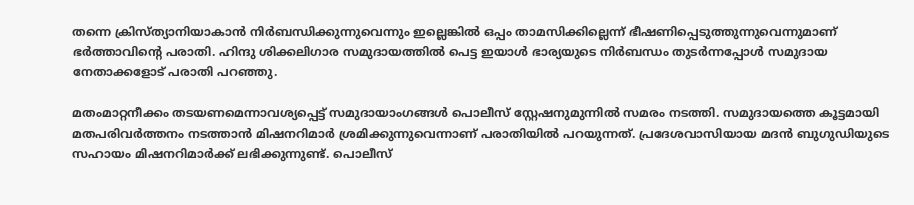തന്നെ ക്രിസ്ത്യാനിയാകാന്‍ നിര്‍ബന്ധിക്കുന്നുവെന്നും ഇല്ലെങ്കില്‍ ഒപ്പം താമസിക്കില്ലെന്ന് ഭീഷണിപ്പെടുത്തുന്നുവെന്നുമാണ് ഭര്‍ത്താവിന്‍റെ പരാതി. ഹിന്ദു ശിക്കലിഗാര സമുദായത്തില്‍ പെട്ട ഇയാള്‍ ഭാര്യയുടെ നിര്‍ബന്ധം തുടര്‍ന്നപ്പോള്‍ സമുദായ നേതാക്കളോട് പരാതി പറഞ്ഞു.

മതംമാറ്റനീക്കം തടയണമെന്നാവശ്യപ്പെട്ട് സമുദായാംഗങ്ങള്‍ പൊലീസ് സ്റ്റേഷനുമുന്നില്‍ സമരം നടത്തി. സമുദായത്തെ കൂട്ടമായി മതപരിവര്‍ത്തനം നടത്താന്‍ മിഷനറിമാര്‍ ശ്രമിക്കുന്നുവെന്നാണ് പരാതിയില്‍ പറയുന്നത്. പ്രദേശവാസിയായ മദന്‍ ബുഗുഡിയുടെ സഹായം മിഷനറിമാര്‍ക്ക് ലഭിക്കുന്നുണ്ട്. പൊലീസ്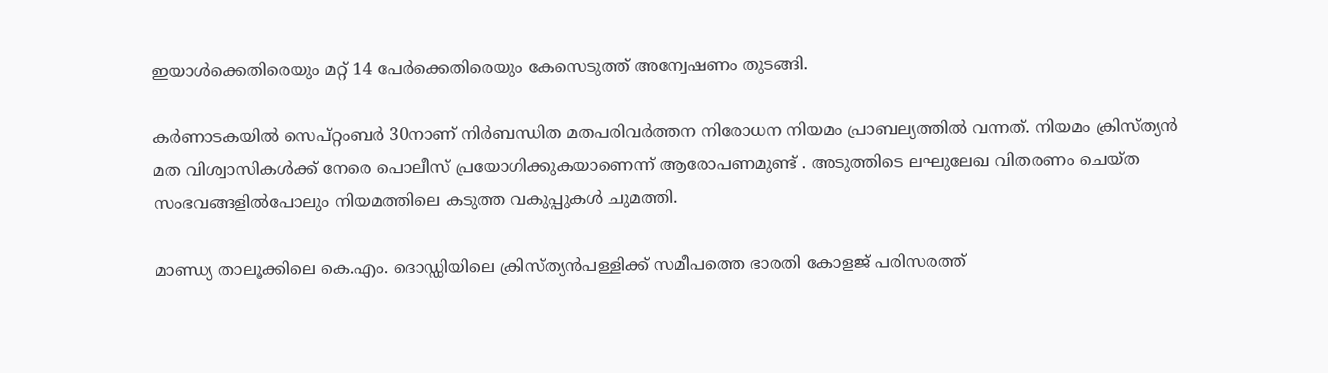ഇയാള്‍ക്കെതിരെയും മറ്റ് 14 പേര്‍ക്കെതിരെയും കേസെടുത്ത് അന്വേഷണം തുടങ്ങി.

കര്‍ണാടകയില്‍ സെപ്റ്റംബര്‍ 30നാണ് നിര്‍ബന്ധിത മതപരിവര്‍ത്തന നിരോധന നിയമം പ്രാബല്യത്തില്‍ വന്നത്. നിയമം ക്രിസ്ത്യന്‍ മത വിശ്വാസികള്‍ക്ക് നേരെ പൊലീസ് പ്രയോഗിക്കുകയാണെന്ന് ആരോപണമുണ്ട് . അടുത്തിടെ ലഘുലേഖ വിതരണം ചെയ്ത സംഭവങ്ങളില്‍പോലും നിയമത്തിലെ കടുത്ത വകുപ്പുകള്‍ ചുമത്തി.

മാണ്ഡ്യ താലൂക്കിലെ കെ.എം. ദൊഡ്ഡിയിലെ ക്രിസ്ത്യന്‍പള്ളിക്ക് സമീപത്തെ ഭാരതി കോളജ് പരിസരത്ത്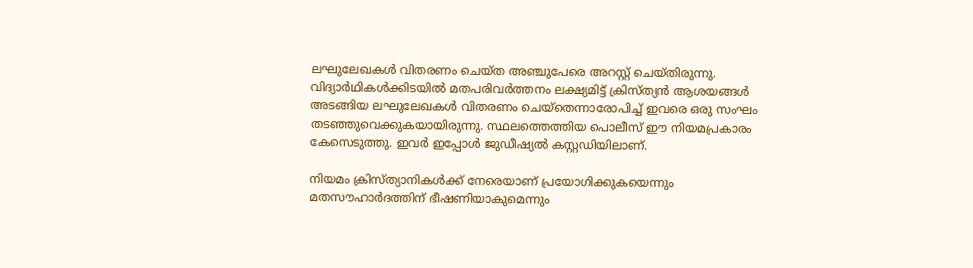ലഘുലേഖകള്‍ വിതരണം ചെയ്ത അഞ്ചുപേരെ അറസ്റ്റ് ചെയ്തിരുന്നു. വിദ്യാര്‍ഥികള്‍ക്കിടയില്‍ മതപരിവര്‍ത്തനം ലക്ഷ്യമിട്ട് ക്രിസ്ത്യന്‍ ആശയങ്ങള്‍ അടങ്ങിയ ലഘുലേഖകള്‍ വിതരണം ചെയ്തെന്നാരോപിച്ച്‌ ഇവരെ ഒരു സംഘം തടഞ്ഞുവെക്കുകയായിരുന്നു. സ്ഥലത്തെത്തിയ പൊലീസ് ഈ നിയമപ്രകാരം കേസെടുത്തു. ഇവര്‍ ഇപ്പോള്‍ ജുഡീഷ്യല്‍ കസ്റ്റഡിയിലാണ്.

നിയമം ക്രിസ്ത്യാനികള്‍ക്ക് നേരെയാണ് പ്രയോഗിക്കുകയെന്നും മതസൗഹാര്‍ദത്തിന് ഭീഷണിയാകുമെന്നും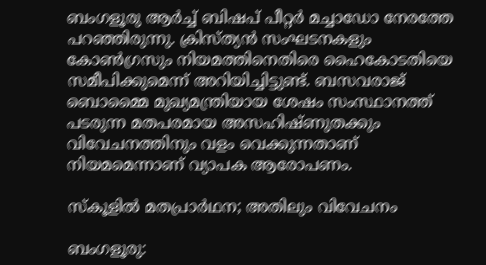ബംഗളൂരു ആര്‍ച്ച്‌ ബിഷപ് പീറ്റര്‍ മച്ചാഡോ നേരത്തേ പറഞ്ഞിരുന്നു. ക്രിസ്ത്യന്‍ സംഘടനകളും കോണ്‍ഗ്രസും നിയമത്തിനെതിരെ ഹൈകോടതിയെ സമീപിക്കുമെന്ന് അറിയിച്ചിട്ടുണ്ട്. ബസവരാജ് ബൊമ്മൈ മുഖ്യമന്ത്രിയായ ശേഷം സംസ്ഥാനത്ത് പടരുന്ന മതപരമായ അസഹിഷ്ണുതക്കും വിവേചനത്തിനും വളം വെക്കുന്നതാണ് നിയമമെന്നാണ് വ്യാപക ആരോപണം.

സ്കൂളില്‍ മതപ്രാര്‍ഥന; അതിലും വിവേചനം

ബംഗളൂരു: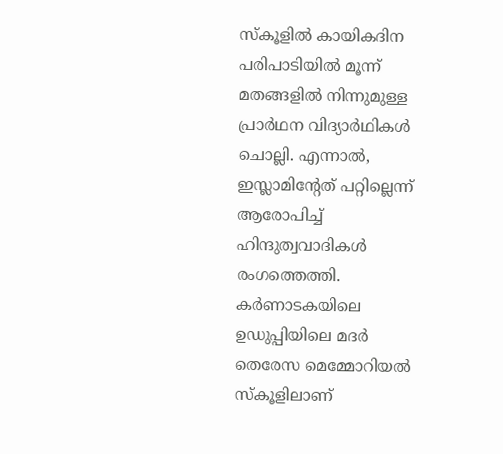സ്കൂളില്‍ കായികദിന പരിപാടിയില്‍ മൂന്ന് മതങ്ങളില്‍ നിന്നുമുള്ള പ്രാര്‍ഥന വിദ്യാര്‍ഥികള്‍ ചൊല്ലി. എന്നാല്‍, ഇസ്ലാമിന്‍റേത് പറ്റില്ലെന്ന് ആരോപിച്ച്‌ ഹിന്ദുത്വവാദികള്‍ രംഗത്തെത്തി. കര്‍ണാടകയിലെ ഉഡുപ്പിയിലെ മദര്‍ തെരേസ മെമ്മോറിയല്‍ സ്കൂളിലാണ്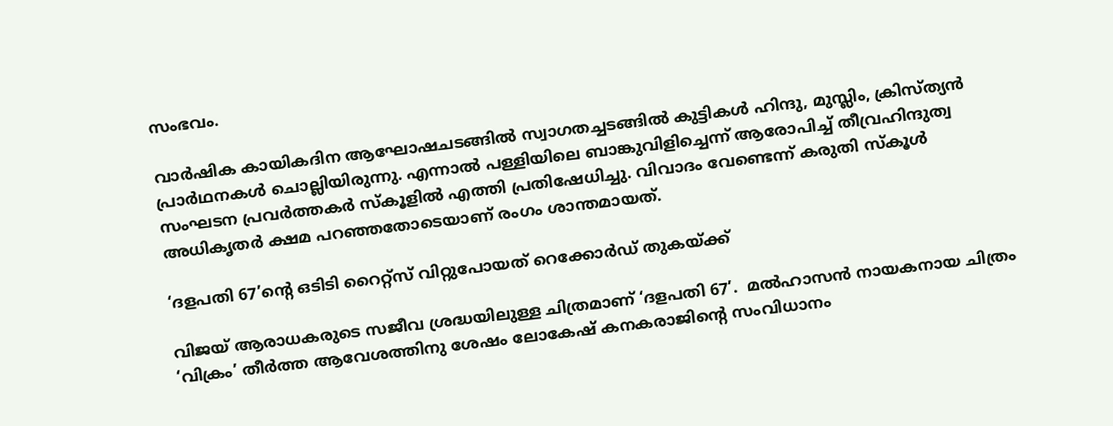സംഭവം.

വാര്‍ഷിക കായികദിന ആഘോഷചടങ്ങില്‍ സ്വാഗതച്ചടങ്ങില്‍ കുട്ടികള്‍ ഹിന്ദു, മുസ്ലിം, ക്രിസ്ത്യന്‍ പ്രാര്‍ഥനകള്‍ ചൊല്ലിയിരുന്നു. എന്നാല്‍ പള്ളിയിലെ ബാങ്കുവിളിച്ചെന്ന് ആരോപിച്ച്‌ തീവ്രഹിന്ദുത്വ സംഘടന പ്രവര്‍ത്തകര്‍ സ്കൂളില്‍ എത്തി പ്രതിഷേധിച്ചു. വിവാദം വേണ്ടെന്ന് കരുതി സ്കൂള്‍ അധികൃതര്‍ ക്ഷമ പറഞ്ഞതോടെയാണ് രംഗം ശാന്തമായത്.

‘ദളപതി 67’ന്റെ ഒടിടി റൈറ്റ്‍സ് വിറ്റുപോയത് റെക്കോര്‍ഡ് തുകയ്‍ക്ക്

വിജയ് ആരാധകരുടെ സജീവ ശ്രദ്ധയിലുള്ള ചിത്രമാണ് ‘ദളപതി 67’.  മല്‍ഹാസൻ നായകനായ ചിത്രം ‘വിക്രം’ തീര്‍ത്ത ആവേശത്തിനു ശേഷം ലോകേഷ് കനകരാജിന്റെ സംവിധാനം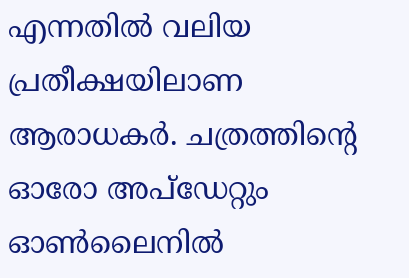എന്നതില്‍ വലിയ പ്രതീക്ഷയിലാണ ആരാധകര്‍. ചത്രത്തിന്റെ ഓരോ അപ്‍ഡേറ്റും ഓണ്‍ലൈനില്‍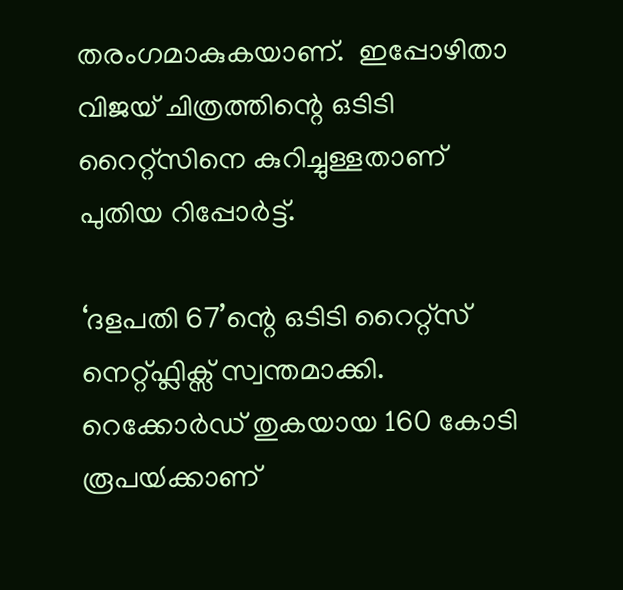തരംഗമാകുകയാണ്.  ഇപ്പോഴിതാ വിജയ് ചിത്രത്തിന്റെ ഒടിടി റൈറ്റ്‍സിനെ കുറിച്ചുള്ളതാണ് പുതിയ റിപ്പോര്‍ട്ട്.

‘ദളപതി 67’ന്റെ ഒടിടി റൈറ്റ്‍സ് നെറ്റ്‍ഫ്ലിക്സ് സ്വന്തമാക്കി. റെക്കോര്‍ഡ് തുകയായ 160 കോടി രൂപയ്‍ക്കാണ്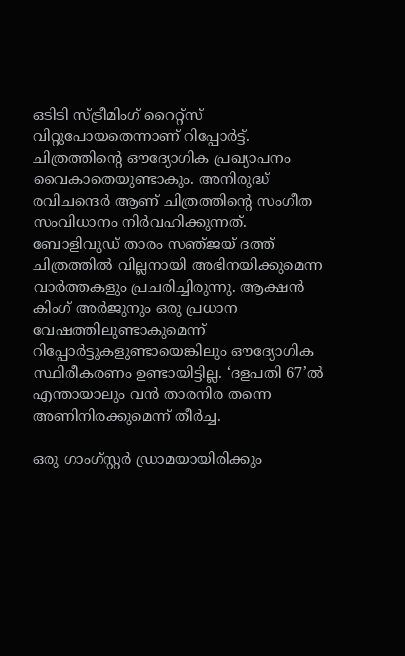ഒടിടി സ്‍ട്രീമിംഗ് റൈറ്റ്‍സ് വിറ്റുപോയതെന്നാണ് റിപ്പോര്‍ട്ട്. ചിത്രത്തിന്റെ ഔദ്യോഗിക പ്രഖ്യാപനം വൈകാതെയുണ്ടാകും. അനിരുദ്ധ് രവിചന്ദെര്‍ ആണ് ചിത്രത്തിന്റെ സംഗീത സംവിധാനം നിര്‍വഹിക്കുന്നത്. ബോളിവുഡ് താരം സഞ്‍ജയ് ദത്ത് ചിത്രത്തില്‍ വില്ലനായി അഭിനയിക്കുമെന്ന വാര്‍ത്തകളും പ്രചരിച്ചിരുന്നു. ആക്ഷൻ കിംഗ് അര്‍ജുനും ഒരു പ്രധാന വേഷത്തിലുണ്ടാകുമെന്ന് റിപ്പോര്‍ട്ടുകളുണ്ടായെങ്കിലും ഔദ്യോഗിക സ്ഥിരീകരണം ഉണ്ടായിട്ടില്ല. ‘ദളപതി 67’ല്‍ എന്തായാലും വൻ താരനിര തന്നെ അണിനിരക്കുമെന്ന് തീര്‍ച്ച.

ഒരു ഗാംഗ്‍സ്റ്റര്‍ ഡ്രാമയായിരിക്കും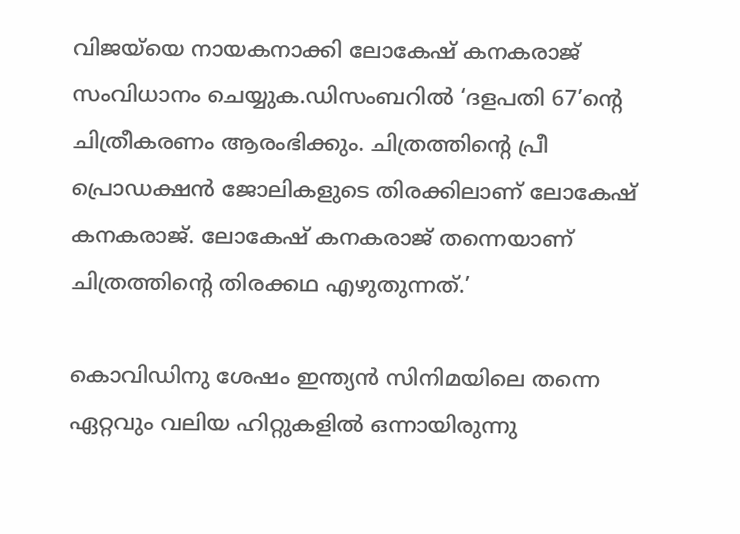വിജയ്‍യെ നായകനാക്കി ലോകേഷ് കനകരാജ് സംവിധാനം ചെയ്യുക.ഡിസംബറില്‍ ‘ദളപതി 67’ന്റെ ചിത്രീകരണം ആരംഭിക്കും. ചിത്രത്തിന്റെ പ്രീ പ്രൊഡക്ഷൻ ജോലികളുടെ തിരക്കിലാണ് ലോകേഷ് കനകരാജ്. ലോകേഷ് കനകരാജ് തന്നെയാണ് ചിത്രത്തിന്റെ തിരക്കഥ എഴുതുന്നത്.’

കൊവിഡിനു ശേഷം ഇന്ത്യന്‍ സിനിമയിലെ തന്നെ ഏറ്റവും വലിയ ഹിറ്റുകളില്‍ ഒന്നായിരുന്നു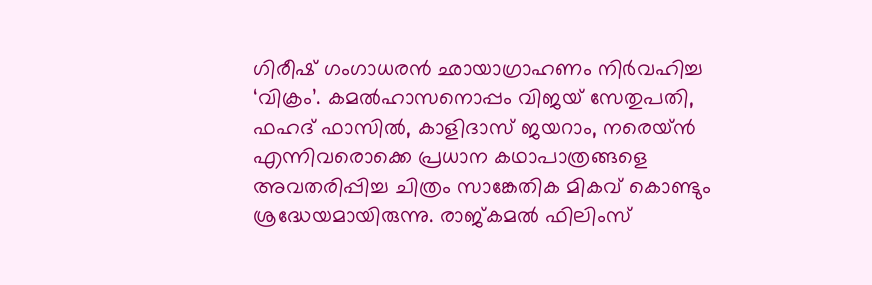ഗിരീഷ് ഗംഗാധരൻ ഛായാഗ്രാഹണം നിര്‍വഹിച്ച ‘വിക്രം’. കമല്‍ഹാസനൊപ്പം വിജയ് സേതുപതി, ഫഹദ് ഫാസില്‍, കാളിദാസ് ജയറാം, നരെയ്ന്‍ എന്നിവരൊക്കെ പ്രധാന കഥാപാത്രങ്ങളെ അവതരിപ്പിച്ച ചിത്രം സാങ്കേതിക മികവ് കൊണ്ടും ശ്രദ്ധേയമായിരുന്നു. രാജ്‍കമല്‍ ഫിലിംസ്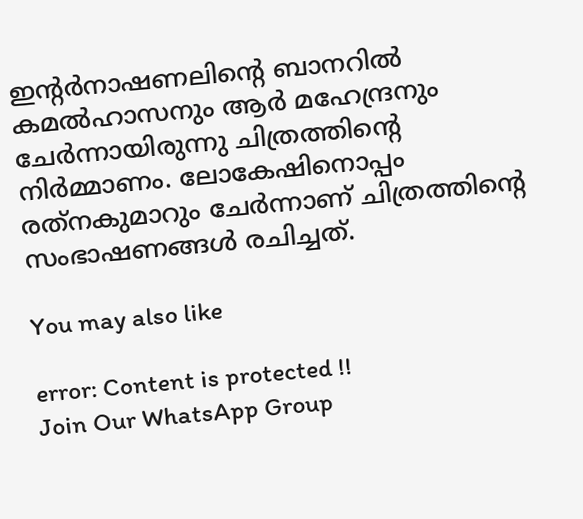ഇന്‍റര്‍നാഷണലിന്റെ ബാനറില്‍ കമല്‍ഹാസനും ആര്‍ മഹേന്ദ്രനും ചേര്‍ന്നായിരുന്നു ചിത്രത്തിന്‍റെ നിര്‍മ്മാണം. ലോകേഷിനൊപ്പം രത്‍നകുമാറും ചേര്‍ന്നാണ് ചിത്രത്തിന്റെ സംഭാഷണങ്ങള്‍ രചിച്ചത്.

You may also like

error: Content is protected !!
Join Our WhatsApp Group